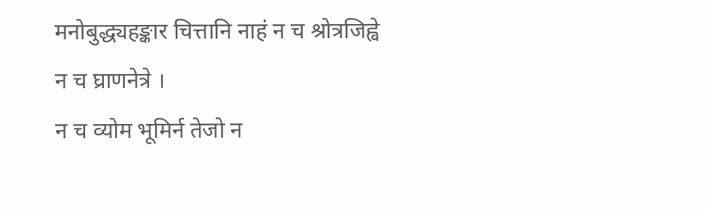मनोबुद्ध्यहङ्कार चित्तानि नाहं न च श्रोत्रजिह्वे न च घ्राणनेत्रे ।
न च व्योम भूमिर्न तेजो न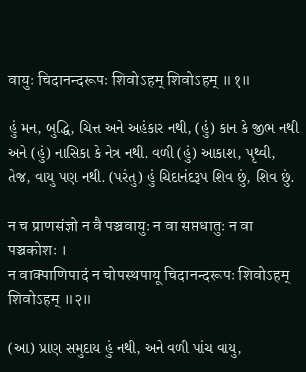वायुः चिदानन्दरूपः शिवोऽहम् शिवोऽहम् ॥१॥

હું મન, બુદ્ધિ, ચિત્ત અને અહંકાર નથી, (હું) કાન કે જીભ નથી અને (હું) નાસિકા કે નેત્ર નથી. વળી (હું) આકાશ, પૃથ્વી, તેજ, વાયુ પણ નથી. (પરંતુ) હું ચિદાનંદરૂપ શિવ છું, શિવ છું.

न च प्राणसंज्ञो न वै पञ्चवायुः न वा सप्तधातुः न वा पञ्चकोशः ।
न वाक्पाणिपादं न चोपस्थपायू चिदानन्दरूपः शिवोऽहम् शिवोऽहम् ॥२॥

(આ) પ્રાણ સમુદાય હું નથી, અને વળી પાંચ વાયુ,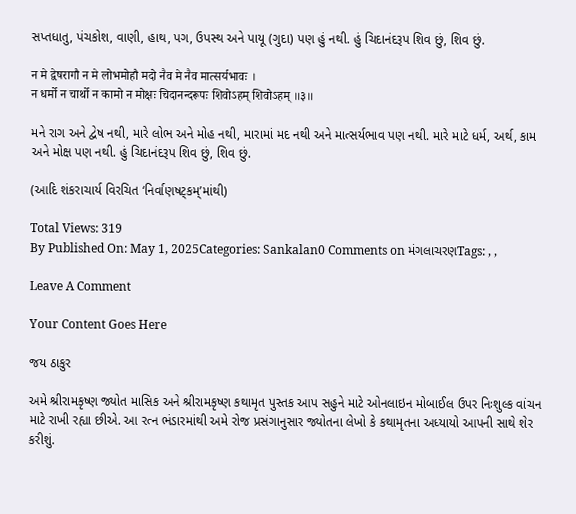સપ્તધાતુ, પંચકોશ, વાણી, હાથ, પગ, ઉપસ્થ અને પાયૂ (ગુદા) પણ હું નથી. હું ચિદાનંદરૂપ શિવ છું, શિવ છું.

न मे द्वेषरागौ न मे लोभमोहौ मदो नैव मे नैव मात्सर्यभावः ।
न धर्मो न चार्थो न कामो न मोक्षः चिदानन्दरूपः शिवोऽहम् शिवोऽहम् ॥३॥

મને રાગ અને દ્વેષ નથી, મારે લોભ અને મોહ નથી, મારામાં મદ નથી અને માત્સર્યભાવ પણ નથી. મારે માટે ધર્મ, અર્થ, કામ અને મોક્ષ પણ નથી. હું ચિદાનંદરૂપ શિવ છું, શિવ છું.

(આદિ શંકરાચાર્ય વિરચિત ‘નિર્વાણષટ્‌કમ્‌’માંથી)

Total Views: 319
By Published On: May 1, 2025Categories: Sankalan0 Comments on મંગલાચરણTags: , ,

Leave A Comment

Your Content Goes Here

જય ઠાકુર

અમે શ્રીરામકૃષ્ણ જ્યોત માસિક અને શ્રીરામકૃષ્ણ કથામૃત પુસ્તક આપ સહુને માટે ઓનલાઇન મોબાઈલ ઉપર નિઃશુલ્ક વાંચન માટે રાખી રહ્યા છીએ. આ રત્ન ભંડારમાંથી અમે રોજ પ્રસંગાનુસાર જ્યોતના લેખો કે કથામૃતના અધ્યાયો આપની સાથે શેર કરીશું.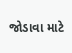જોડાવા માટે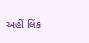અહીં લિંક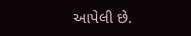આપેલી છે.